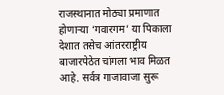राजस्थानात मोठ्या प्रमाणात होणार्‍या ‘गवारगम’ या पिकाला देशात तसेच आंतरराष्ट्रीय बाजारपेठेत चांगला भाव मिळत आहे. सर्वत्र गाजावाजा सुरू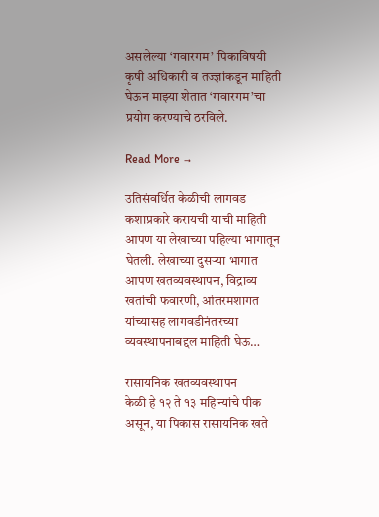असलेल्या ‘गवारगम’ पिकाविषयी कृषी अधिकारी व तज्ज्ञांकडून माहिती घेऊन माझ्या शेतात ‘गवारगम’चा प्रयोग करण्याचे ठरविले.

Read More →

उतिसंवर्धित केळीची लागवड कशाप्रकारे करायची याची माहिती आपण या लेखाच्या पहिल्या भागातून घेतली. लेखाच्या दुसर्‍या भागात आपण खतव्यवस्थापन, विद्राव्य खतांची फवारणी, आंतरमशागत यांच्यासह लागवडीनंतरच्या व्यवस्थापनाबद्दल माहिती घेऊ…

रासायनिक खतव्यवस्थापन
केळी हे १२ ते १३ महिन्यांचे पीक असून, या पिकास रासायनिक खते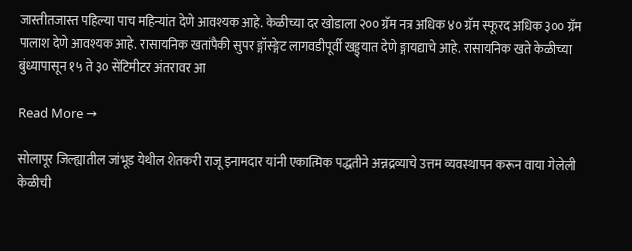जास्तीतजास्त पहिल्या पाच महिन्यांत देणे आवश्यक आहे. केळीच्या दर खोडाला २०० ग्रॅम नत्र अधिक ४० ग्रॅम स्फूरद अधिक ३०० ग्रॅम पालाश देणे आवश्यक आहे. रासायनिक खतांपैकी सुपर ङ्गॉस्ङ्गेट लागवडीपूर्वी खड्ड्यात देणे ङ्गायद्याचे आहे. रासायनिक खते केळीच्या बुंध्यापासून १५ ते ३० सेंटिमीटर अंतरावर आ

Read More →

सोलापूर जिल्ह्यातील जांभूड येथील शेतकरी राजू इनामदार यांनी एकात्मिक पद्धतीने अन्नद्रव्याचे उत्तम व्यवस्थापन करून वाया गेलेली केळीची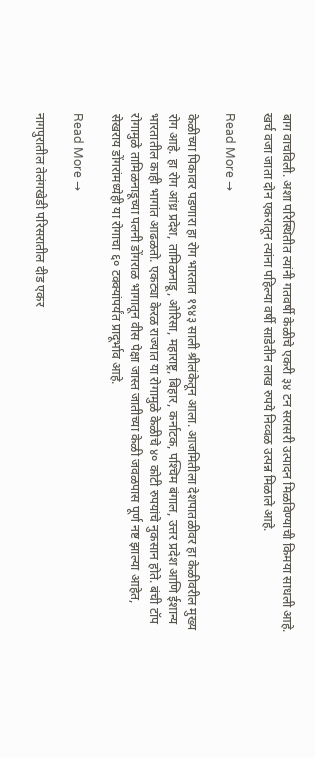बाग वाचविली. अशा परिस्थितीत त्यांनी गतवर्षी केळीचे एकरी ३४ टन सरासरी उत्पादन मिळविण्याची किमया साधली आहे. खर्च वजा जाता दोन एकरातून त्यांना पहिल्या वर्षी साडेतीन लाख रुपये निव्वळ उत्पन्न मिळाले आहे.

Read More →

केळीच्या पिकावर पडणारा हा रोग भारतात १९४३ साली श्रीलंकेतून आला. आजमितीला देशपातळीवर हा केळीवरील मुख्य रोग आहे. हा रोग आंध्र प्रदेश, तामिळनाडू, ओरिसा, महाराष्ट्र, बिहार, कर्नाटक, पश्‍चिम बंगाल, उत्तर प्रदेश आणि ईशान्य भारतातील काही भागांत आढळतो. एकट्या केरळ राज्यात या रोगामुळे केळीचे ४० कोटी रुपयांचे नुकसान होते. बंची टॉप रोगामुळे तामिळनाडूच्या पलनी डोंगराळ भागातून वीस पेक्षा जास्त जातीच्या केळी जवळपास पूर्ण नष्ट झाल्या आहेत, सेखराय डोंगरांमध्येही या रोगाचा ६० टक्क्यांपर्यंत प्रादूर्भाव आहे.

Read More →

नागपुरातील तेलंगखेडी परिसरातील दीड एकर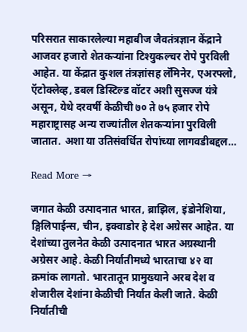परिसरात साकारलेल्या महाबीज जैवतंत्रज्ञान केंद्राने आजवर हजारो शेतकर्‍यांना टिश्युकल्चर रोपे पुरविली आहेत. या केंद्रात कुशल तंत्रज्ञांसह लॅमिनेर, एअरफ्लो, ऍटोक्लेव्ह, डबल डिस्टिल्ड वॉटर अशी सुसज्ज यंत्रे असून, येथे दरवर्षी केळीची ७० ते ७५ हजार रोपे महाराष्ट्रासह अन्य राज्यांतील शेतकर्‍यांना पुरविली जातात. अशा या उतिसंवर्धित रोपांच्या लागवडीबद्दल…

Read More →

जगात केळी उत्पादनात भारत, ब्राझिल, इंडोनेशिया, ङ्गिलिपाईन्स, चीन, इक्वाडोर हे देश अग्रेसर आहेत. या देशांच्या तुलनेत केळी उत्पादनात भारत अग्रस्थानी अग्रेसर आहे. केळी निर्यातीमध्ये भारताचा ४२ वा क्रमांक लागतो. भारतातून प्रामुख्याने अरब देश व शेजारील देशांना केळीची निर्यात केली जाते. केळी निर्यातीची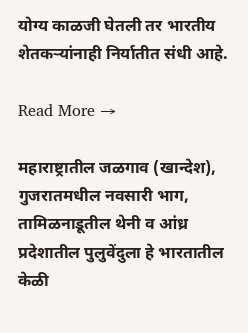योग्य काळजी घेतली तर भारतीय शेतकर्‍यांनाही निर्यातीत संधी आहे.

Read More →

महाराष्ट्रातील जळगाव (खान्देश), गुजरातमधील नवसारी भाग, तामिळनाडूतील थेनी व आंध्र प्रदेशातील पुलुवेंदुला हे भारतातील केळी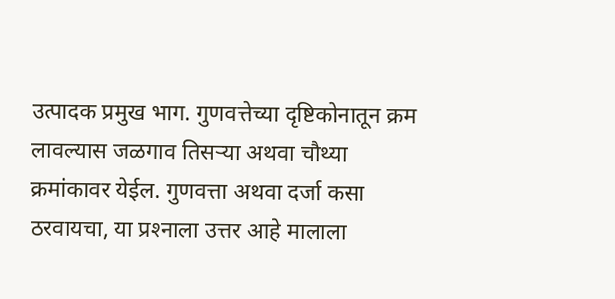उत्पादक प्रमुख भाग. गुणवत्तेच्या दृष्टिकोनातून क्रम लावल्यास जळगाव तिसर्‍या अथवा चौथ्या क्रमांकावर येईल. गुणवत्ता अथवा दर्जा कसा ठरवायचा, या प्रश्‍नाला उत्तर आहे मालाला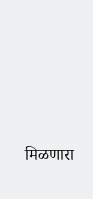मिळणारा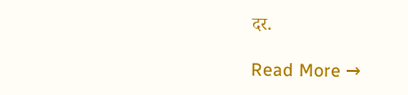दर.

Read More →